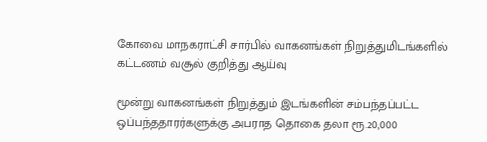கோவை மாநகராட்சி சார்பில் வாகனங்கள் நிறுத்துமிடங்களில் கட்டணம் வசூல் குறித்து ஆய்வு

மூன்று வாகனங்கள் நிறுத்தும் இடங்களின் சம்பந்தப்பட்ட ஒப்பந்ததாரர்களுக்கு அபராத தொகை தலா ரூ.20,000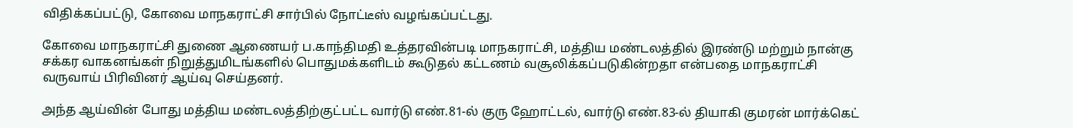விதிக்கப்பட்டு, கோவை மாநகராட்சி சார்பில் நோட்டீஸ் வழங்கப்பட்டது.

கோவை மாநகராட்சி துணை ஆணையர் ப.காந்திமதி உத்தரவின்படி மாநகராட்சி, மத்திய மண்டலத்தில் இரண்டு மற்றும் நான்கு சக்கர வாகனங்கள் நிறுத்துமிடங்களில் பொதுமக்களிடம் கூடுதல் கட்டணம் வசூலிக்கப்படுகின்றதா என்பதை மாநகராட்சி வருவாய் பிரிவினர் ஆய்வு செய்தனர்.

அந்த ஆய்வின் போது மத்திய மண்டலத்திற்குட்பட்ட வார்டு எண்.81-ல் குரு ஹோட்டல், வார்டு எண்.83-ல் தியாகி குமரன் மார்க்கெட்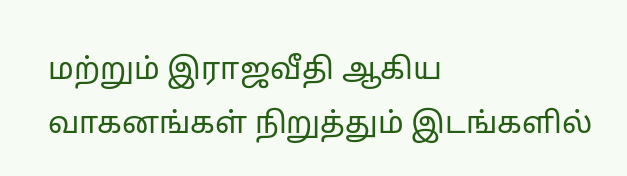மற்றும் இராஜவீதி ஆகிய வாகனங்கள் நிறுத்தும் இடங்களில்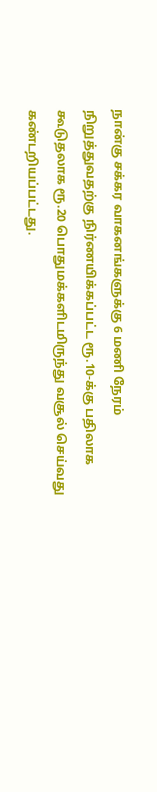நான்கு சக்கர வாகனங்களுக்கு 6 மணி நேரம் நிறுத்துவதற்கு நிர்ணயிக்கப்பட்ட ரூ.10-க்கு பதிலாக கூடுதலாக ரூ.20 பொதுமக்களிடமிருந்து வசூல் செய்வது கண்டறியப்பட்டது.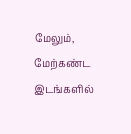மேலும், மேற்கண்ட இடங்களில்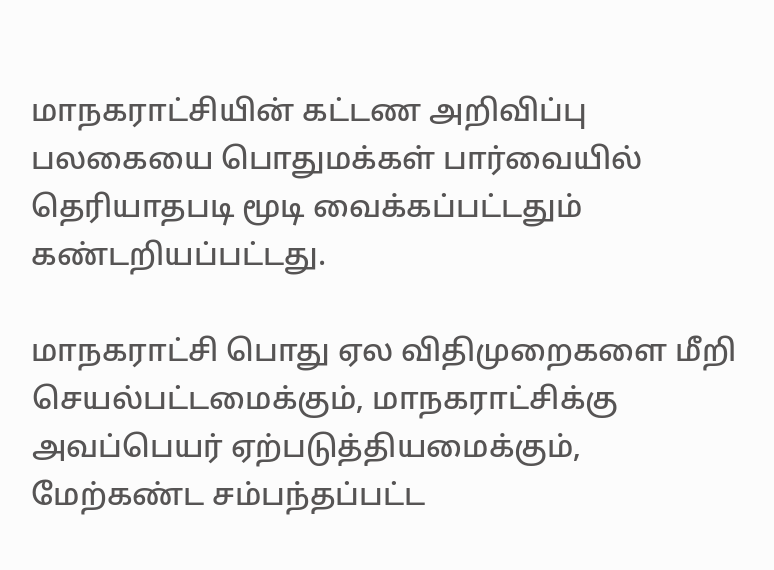மாநகராட்சியின் கட்டண அறிவிப்பு பலகையை பொதுமக்கள் பார்வையில் தெரியாதபடி மூடி வைக்கப்பட்டதும் கண்டறியப்பட்டது.

மாநகராட்சி பொது ஏல விதிமுறைகளை மீறி செயல்பட்டமைக்கும், மாநகராட்சிக்கு அவப்பெயர் ஏற்படுத்தியமைக்கும், மேற்கண்ட சம்பந்தப்பட்ட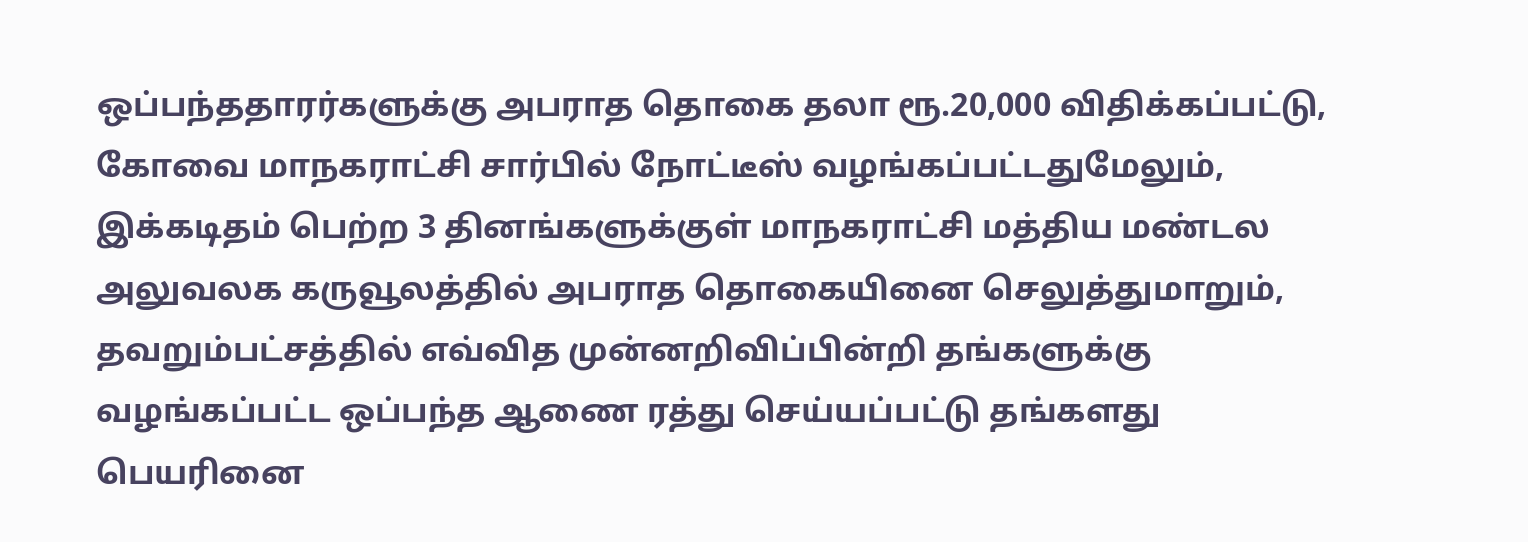ஒப்பந்ததாரர்களுக்கு அபராத தொகை தலா ரூ.20,000 விதிக்கப்பட்டு, கோவை மாநகராட்சி சார்பில் நோட்டீஸ் வழங்கப்பட்டதுமேலும், இக்கடிதம் பெற்ற 3 தினங்களுக்குள் மாநகராட்சி மத்திய மண்டல அலுவலக கருவூலத்தில் அபராத தொகையினை செலுத்துமாறும், தவறும்பட்சத்தில் எவ்வித முன்னறிவிப்பின்றி தங்களுக்கு வழங்கப்பட்ட ஒப்பந்த ஆணை ரத்து செய்யப்பட்டு தங்களது பெயரினை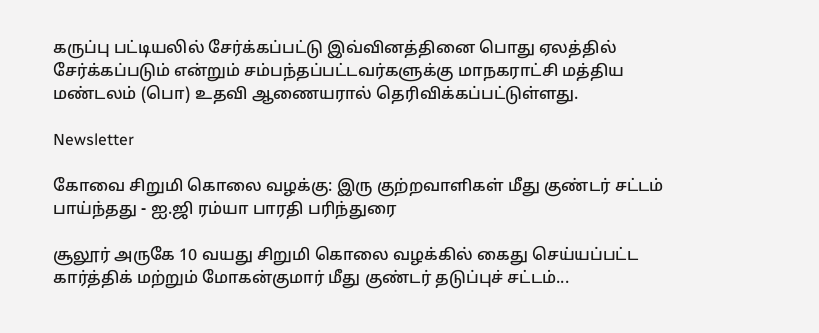கருப்பு பட்டியலில் சேர்க்கப்பட்டு இவ்வினத்தினை பொது ஏலத்தில் சேர்க்கப்படும் என்றும் சம்பந்தப்பட்டவர்களுக்கு மாநகராட்சி மத்திய மண்டலம் (பொ) உதவி ஆணையரால் தெரிவிக்கப்பட்டுள்ளது.

Newsletter

கோவை சிறுமி கொலை வழக்கு: இரு குற்றவாளிகள் மீது குண்டர் சட்டம் பாய்ந்தது - ஐ.ஜி ரம்யா பாரதி பரிந்துரை

சூலூர் அருகே 10 வயது சிறுமி கொலை வழக்கில் கைது செய்யப்பட்ட கார்த்திக் மற்றும் மோகன்குமார் மீது குண்டர் தடுப்புச் சட்டம்...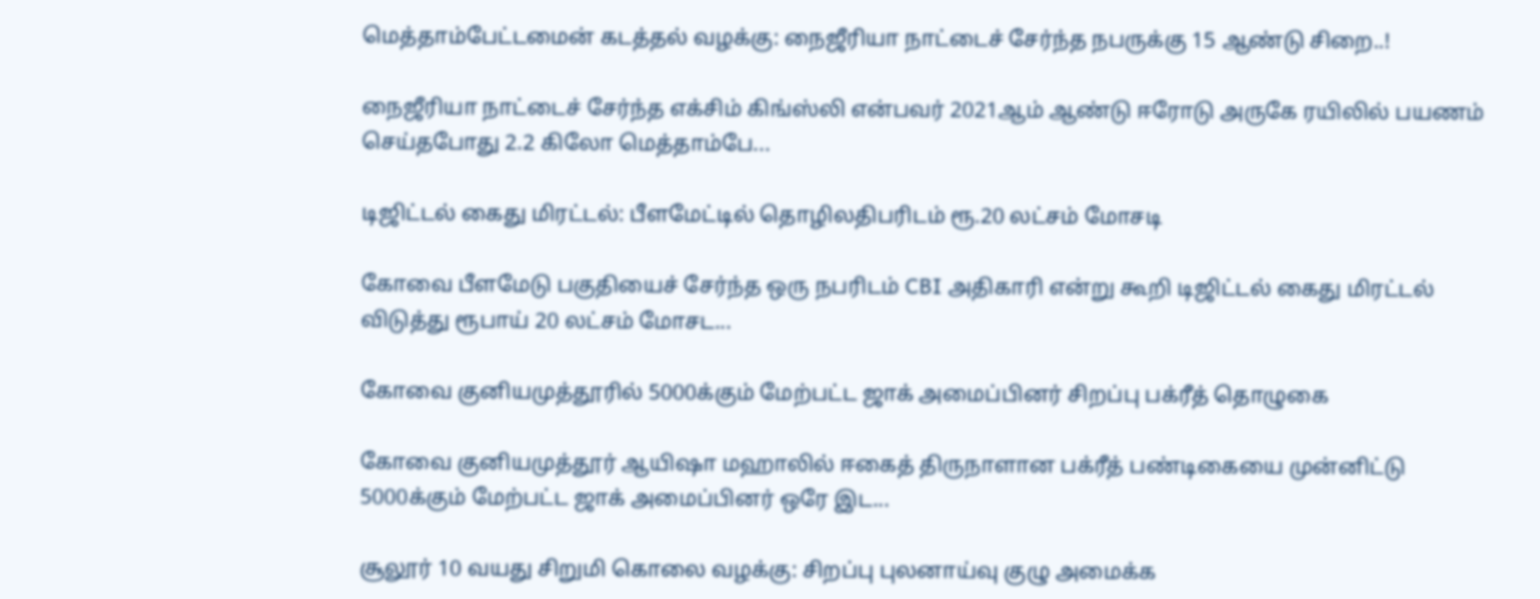மெத்தாம்பேட்டமைன் கடத்தல் வழக்கு: நைஜீரியா நாட்டைச் சேர்ந்த நபருக்கு 15 ஆண்டு சிறை..!

நைஜீரியா நாட்டைச் சேர்ந்த எக்சிம் கிங்ஸ்லி என்பவர் 2021ஆம் ஆண்டு ஈரோடு அருகே ரயிலில் பயணம் செய்தபோது 2.2 கிலோ மெத்தாம்பே...

டிஜிட்டல் கைது மிரட்டல்: பீளமேட்டில் தொழிலதிபரிடம் ரூ.20 லட்சம் மோசடி

கோவை பீளமேடு பகுதியைச் சேர்ந்த ஒரு நபரிடம் CBI அதிகாரி என்று கூறி டிஜிட்டல் கைது மிரட்டல் விடுத்து ரூபாய் 20 லட்சம் மோசட...

கோவை குனியமுத்தூரில் 5000க்கும் மேற்பட்ட ஜாக் அமைப்பினர் சிறப்பு பக்ரீத் தொழுகை

கோவை குனியமுத்தூர் ஆயிஷா மஹாலில் ஈகைத் திருநாளான பக்ரீத் பண்டிகையை முன்னிட்டு 5000க்கும் மேற்பட்ட ஜாக் அமைப்பினர் ஒரே இட...

சூலூர் 10 வயது சிறுமி கொலை வழக்கு: சிறப்பு புலனாய்வு குழு அமைக்க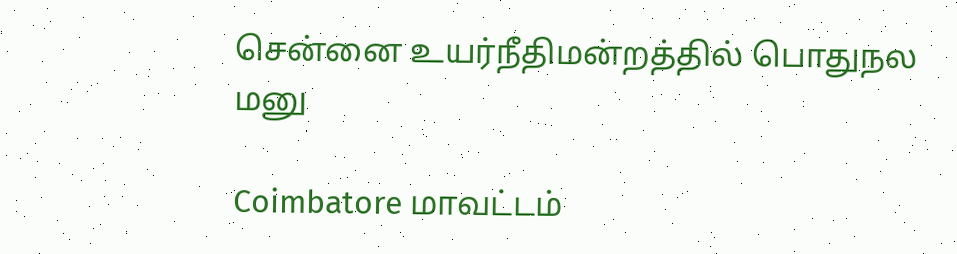சென்னை உயர்நீதிமன்றத்தில் பொதுநல மனு

Coimbatore மாவட்டம்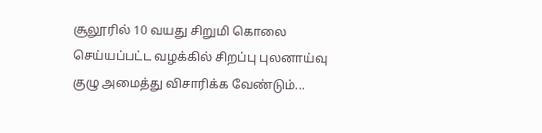சூலூரில் 10 வயது சிறுமி கொலை செய்யப்பட்ட வழக்கில் சிறப்பு புலனாய்வு குழு அமைத்து விசாரிக்க வேண்டும்...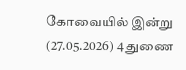கோவையில் இன்று (27.05.2026) 4 துணை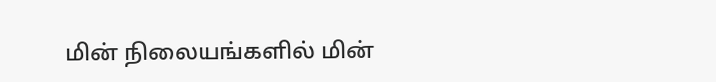மின் நிலையங்களில் மின்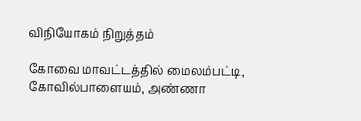விநியோகம் நிறுத்தம்

கோவை மாவட்டத்தில் மைலம்பட்டி, கோவில்பாளையம், அண்ணா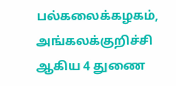பல்கலைக்கழகம், அங்கலக்குறிச்சி ஆகிய 4 துணை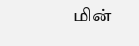மின்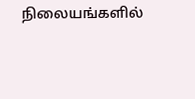நிலையங்களில்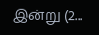இன்று (2...